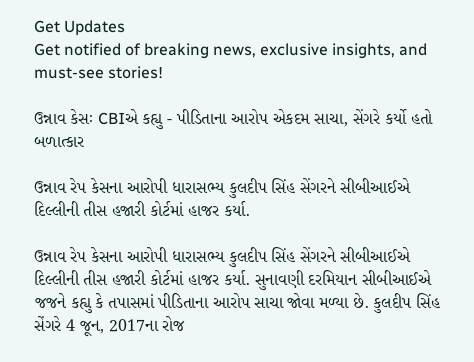Get Updates
Get notified of breaking news, exclusive insights, and must-see stories!

ઉન્નાવ કેસઃ CBIએ કહ્યુ - પીડિતાના આરોપ એકદમ સાચા, સેંગરે કર્યો હતો બળાત્કાર

ઉન્નાવ રેપ કેસના આરોપી ધારાસભ્ય કુલદીપ સિંહ સેંગરને સીબીઆઈએ દિલ્લીની તીસ હજારી કોર્ટમાં હાજર કર્યા.

ઉન્નાવ રેપ કેસના આરોપી ધારાસભ્ય કુલદીપ સિંહ સેંગરને સીબીઆઈએ દિલ્લીની તીસ હજારી કોર્ટમાં હાજર કર્યા. સુનાવણી દરમિયાન સીબીઆઈએ જજને કહ્યુ કે તપાસમાં પીડિતાના આરોપ સાચા જોવા મળ્યા છે. કુલદીપ સિંહ સેંગરે 4 જૂન, 2017ના રોજ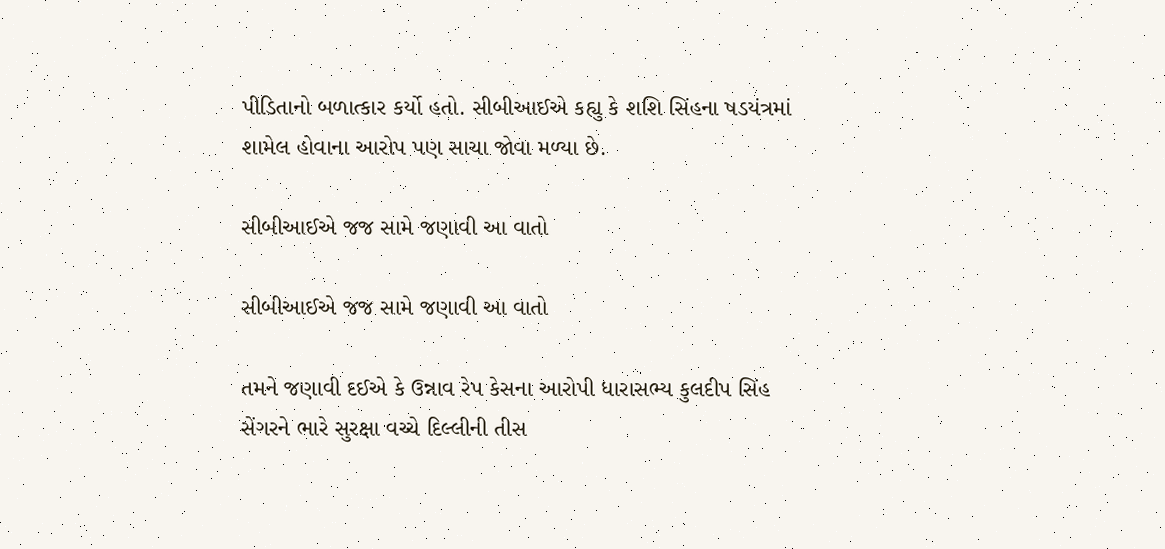પીડિતાનો બળાત્કાર કર્યો હતો. સીબીઆઈએ કહ્યુ કે શશિ સિંહના ષડયંત્રમાં શામેલ હોવાના આરોપ પણ સાચા જોવા મળ્યા છે.

સીબીઆઈએ જજ સામે જણાવી આ વાતો

સીબીઆઈએ જજ સામે જણાવી આ વાતો

તમને જણાવી દઈએ કે ઉન્નાવ રેપ કેસના આરોપી ધારાસભ્ય કુલદીપ સિંહ સેંગરને ભારે સુરક્ષા વચ્ચે દિલ્લીની તીસ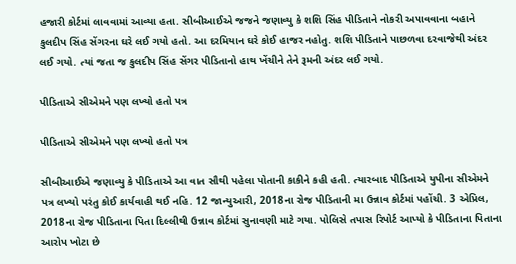હજારી કોર્ટમાં લાવવામાં આવ્યા હતા. સીબીઆઈએ જજને જણાવ્યુ કે શશિ સિંહ પીડિતાને નોકરી અપાવવાના બહાને કુલદીપ સિંહ સેંગરના ઘરે લઈ ગયો હતો. આ દરમિયાન ઘરે કોઈ હાજર નહોતુ. શશિ પીડિતાને પાછળવા દરવાજેથી અંદર લઈ ગયો. ત્યાં જતા જ કુલદીપ સિંહ સેંગર પીડિતાનો હાથ ખેંચીને તેને રૂમની અંદર લઈ ગયો.

પીડિતાએ સીએમને પણ લખ્યો હતો પત્ર

પીડિતાએ સીએમને પણ લખ્યો હતો પત્ર

સીબીઆઈએ જણાવ્યુ કે પીડિતાએ આ વાત સૌથી પહેલા પોતાની કાકીને કહી હતી. ત્યારબાદ પીડિતાએ યુપીના સીએમને પત્ર લખ્યો પરંતુ કોઈ કાર્યવાહી થઈ નહિ. 12 જાન્યુઆરી, 2018ના રોજ પીડિતાની મા ઉન્નાવ કોર્ટમાં પહોંચી. 3 એપ્રિલ, 2018ના રોજ પીડિતાના પિતા દિલ્લીથી ઉન્નાવ કોર્ટમાં સુનાવણી માટે ગયા. પોલિસે તપાસ રિપોર્ટ આપ્યો કે પીડિતાના પિતાના આરોપ ખોટા છે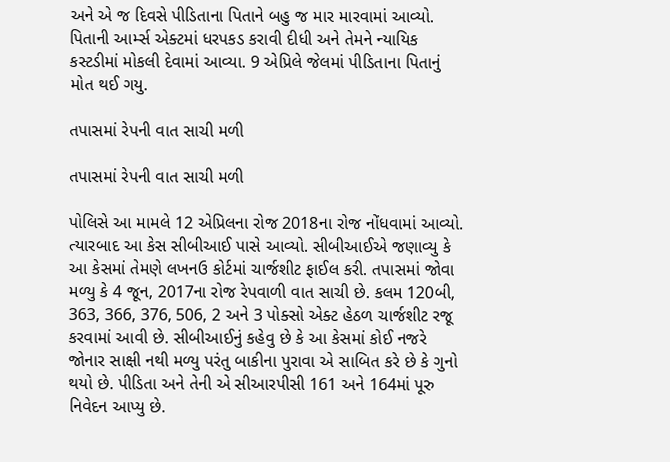અને એ જ દિવસે પીડિતાના પિતાને બહુ જ માર મારવામાં આવ્યો. પિતાની આર્મ્સ એક્ટમાં ધરપકડ કરાવી દીધી અને તેમને ન્યાયિક કસ્ટડીમાં મોકલી દેવામાં આવ્યા. 9 એપ્રિલે જેલમાં પીડિતાના પિતાનું મોત થઈ ગયુ.

તપાસમાં રેપની વાત સાચી મળી

તપાસમાં રેપની વાત સાચી મળી

પોલિસે આ મામલે 12 એપ્રિલના રોજ 2018ના રોજ નોંધવામાં આવ્યો. ત્યારબાદ આ કેસ સીબીઆઈ પાસે આવ્યો. સીબીઆઈએ જણાવ્યુ કે આ કેસમાં તેમણે લખનઉ કોર્ટમાં ચાર્જશીટ ફાઈલ કરી. તપાસમાં જોવા મળ્યુ કે 4 જૂન, 2017ના રોજ રેપવાળી વાત સાચી છે. કલમ 120બી, 363, 366, 376, 506, 2 અને 3 પોક્સો એક્ટ હેઠળ ચાર્જશીટ રજૂ કરવામાં આવી છે. સીબીઆઈનું કહેવુ છે કે આ કેસમાં કોઈ નજરે જોનાર સાક્ષી નથી મળ્યુ પરંતુ બાકીના પુરાવા એ સાબિત કરે છે કે ગુનો થયો છે. પીડિતા અને તેની એ સીઆરપીસી 161 અને 164માં પૂરુ નિવેદન આપ્યુ છે.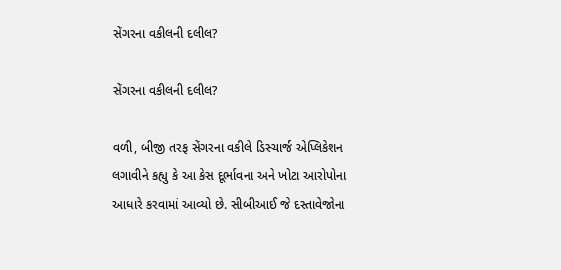સેંગરના વકીલની દલીલ?

સેંગરના વકીલની દલીલ?

વળી, બીજી તરફ સેંગરના વકીલે ડિસ્ચાર્જ એપ્લિકેશન લગાવીને કહ્યુ કે આ કેસ દૂર્ભાવના અને ખોટા આરોપોના આધારે કરવામાં આવ્યો છે. સીબીઆઈ જે દસ્તાવેજોના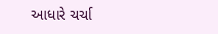આધારે ચર્ચા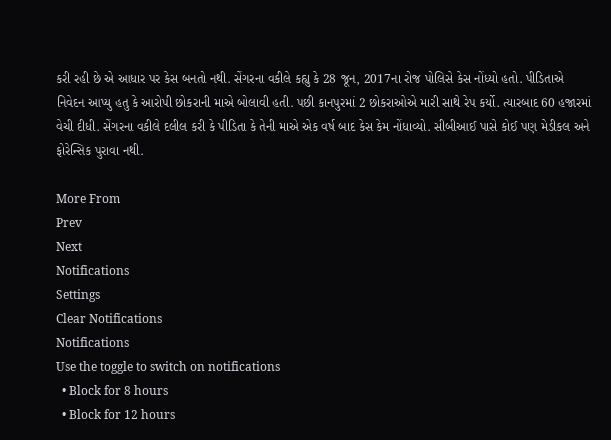કરી રહી છે એ આધાર પર કેસ બનતો નથી. સેંગરના વકીલે કહ્યુ કે 28 જૂન, 2017ના રોજ પોલિસે કેસ નોંધ્યો હતો. પીડિતાએ નિવેદન આપ્યુ હતુ કે આરોપી છોકરાની માએ બોલાવી હતી. પછી કાનપુરમાં 2 છોકરાઓએ મારી સાથે રેપ કર્યો. ત્યારબાદ 60 હજારમાં વેચી દીધી. સેંગરના વકીલે દલીલ કરી કે પીડિતા કે તેની માએ એક વર્ષ બાદ કેસ કેમ નોંધાવ્યો. સીબીઆઈ પાસે કોઈ પણ મેડીકલ અને ફોરેન્સિક પુરાવા નથી.

More From
Prev
Next
Notifications
Settings
Clear Notifications
Notifications
Use the toggle to switch on notifications
  • Block for 8 hours
  • Block for 12 hours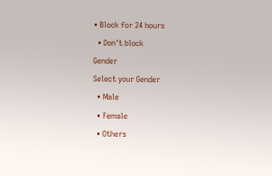• Block for 24 hours
  • Don't block
Gender
Select your Gender
  • Male
  • Female
  • Others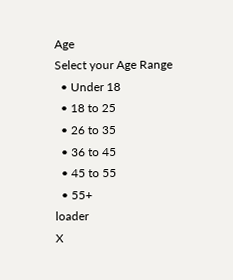Age
Select your Age Range
  • Under 18
  • 18 to 25
  • 26 to 35
  • 36 to 45
  • 45 to 55
  • 55+
loader
X